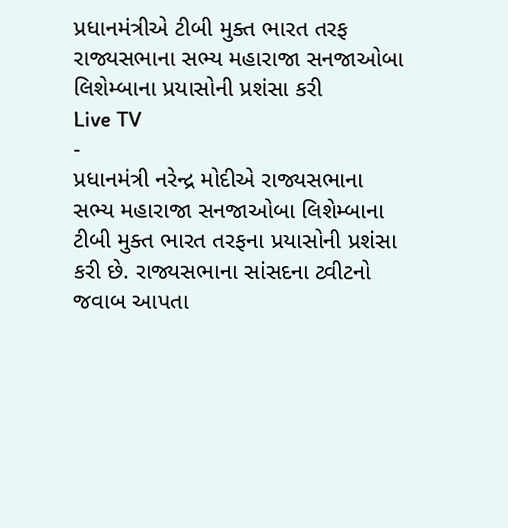પ્રધાનમંત્રીએ ટીબી મુક્ત ભારત તરફ રાજ્યસભાના સભ્ય મહારાજા સનજાઓબા લિશેમ્બાના પ્રયાસોની પ્રશંસા કરી
Live TV
-
પ્રધાનમંત્રી નરેન્દ્ર મોદીએ રાજ્યસભાના સભ્ય મહારાજા સનજાઓબા લિશેમ્બાના ટીબી મુક્ત ભારત તરફના પ્રયાસોની પ્રશંસા કરી છે. રાજ્યસભાના સાંસદના ટ્વીટનો જવાબ આપતા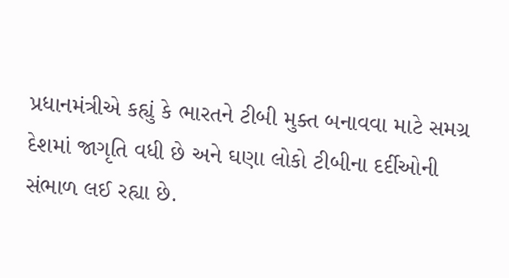પ્રધાનમંત્રીએ કહ્યું કે ભારતને ટીબી મુક્ત બનાવવા માટે સમગ્ર દેશમાં જાગૃતિ વધી છે અને ઘણા લોકો ટીબીના દર્દીઓની સંભાળ લઈ રહ્યા છે.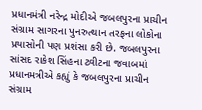પ્રધાનમંત્રી નરેન્દ્ર મોદીએ જબલપુરના પ્રાચીન સંગ્રામ સાગરના પુનરુત્થાન તરફના લોકોના પ્રયાસોની પણ પ્રશંસા કરી છે. જબલપુરના સાંસદ રાકેશ સિંહના ટ્વીટના જવાબમાં પ્રધાનમત્રીએ કહ્યું કે જબલપુરના પ્રાચીન સંગ્રામ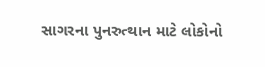સાગરના પુનરુત્થાન માટે લોકોનો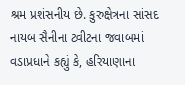શ્રમ પ્રશંસનીય છે. કુરુક્ષેત્રના સાંસદ નાયબ સૈનીના ટ્વીટના જવાબમાં વડાપ્રધાને કહ્યું કે, હરિયાણાના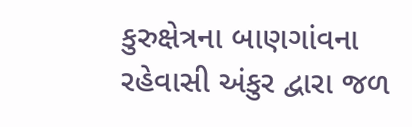કુરુક્ષેત્રના બાણગાંવના રહેવાસી અંકુર દ્વારા જળ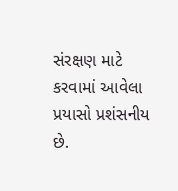સંરક્ષણ માટે કરવામાં આવેલા પ્રયાસો પ્રશંસનીય છે.